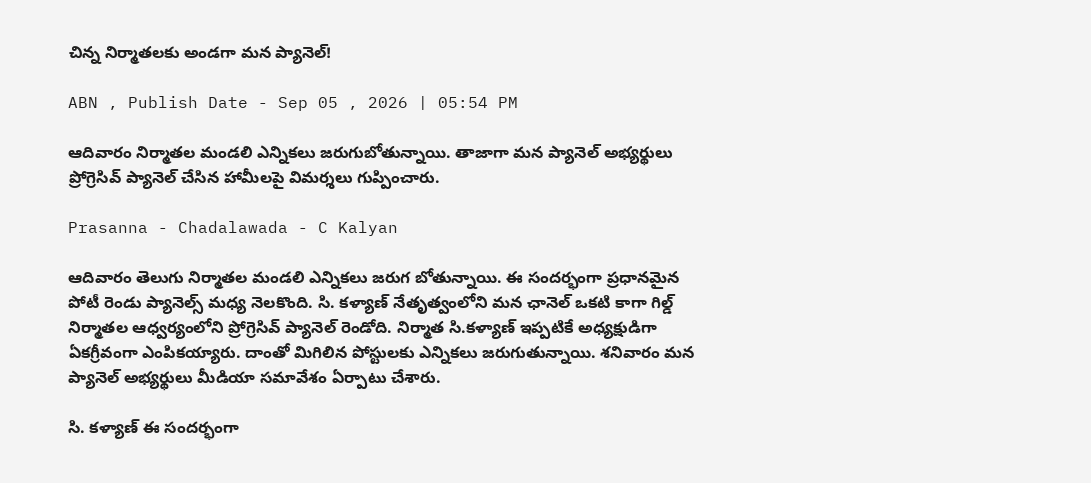చిన్న నిర్మాతలకు అండగా మన ప్యానెల్!

ABN , Publish Date - Sep 05 , 2026 | 05:54 PM

ఆదివారం నిర్మాతల మండలి ఎన్నికలు జరుగుబోతున్నాయి. తాజాగా మన ప్యానెల్ అభ్యర్థులు ప్రోగ్రెసివ్ ప్యానెల్ చేసిన హామీలపై విమర్శలు గుప్పించారు.

Prasanna - Chadalawada - C Kalyan

ఆదివారం తెలుగు నిర్మాతల మండలి ఎన్నికలు జరుగ బోతున్నాయి. ఈ సందర్భంగా ప్రధానమైన పోటీ రెండు ప్యానెల్స్ మధ్య నెలకొంది. సి. కళ్యాణ్‌ నేతృత్వంలోని మన ఛానెల్ ఒకటి కాగా గిల్డ్ నిర్మాతల ఆధ్వర్యంలోని ప్రోగ్రెసివ్‌ ప్యానెల్ రెండోది. నిర్మాత సి.కళ్యాణ్‌ ఇప్పటికే అధ్యక్షుడిగా ఏకగ్రీవంగా ఎంపికయ్యారు. దాంతో మిగిలిన పోస్టులకు ఎన్నికలు జరుగుతున్నాయి. శనివారం మన ప్యానెల్ అభ్యర్థులు మీడియా సమావేశం ఏర్పాటు చేశారు.

సి. కళ్యాణ్‌ ఈ సందర్భంగా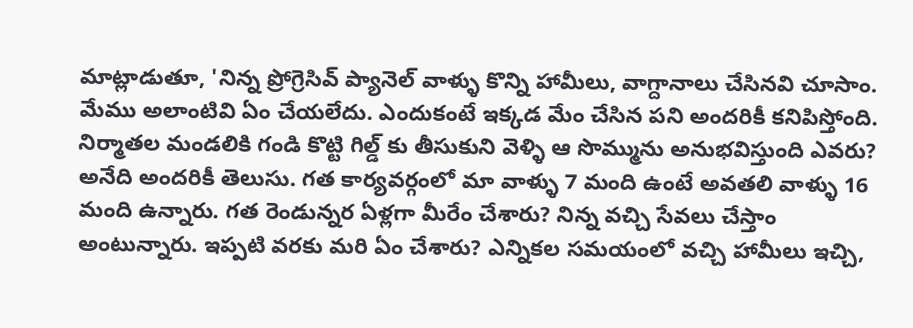మాట్లాడుతూ, 'నిన్న ప్రోగ్రెసివ్‌ ప్యానెల్‌ వాళ్ళు కొన్ని హామీలు, వాగ్దానాలు చేసినవి చూసాం. మేము అలాంటివి ఏం చేయలేదు. ఎందుకంటే ఇక్కడ మేం చేసిన పని అందరికీ కనిపిస్తోంది. నిర్మాతల మండలికి గండి కొట్టి గిల్డ్ కు తీసుకుని వెళ్ళి ఆ సొమ్మును అనుభవిస్తుంది ఎవరు? అనేది అందరికీ తెలుసు. గత కార్యవర్గంలో మా వాళ్ళు 7 మంది ఉంటే అవతలి వాళ్ళు 16 మంది ఉన్నారు. గత రెండున్నర ఏళ్లగా మీరేం చేశారు? నిన్న వచ్చి సేవలు చేస్తాం అంటున్నారు. ఇప్పటి వరకు మరి ఏం చేశారు? ఎన్నికల సమయంలో వచ్చి హామీలు ఇచ్చి,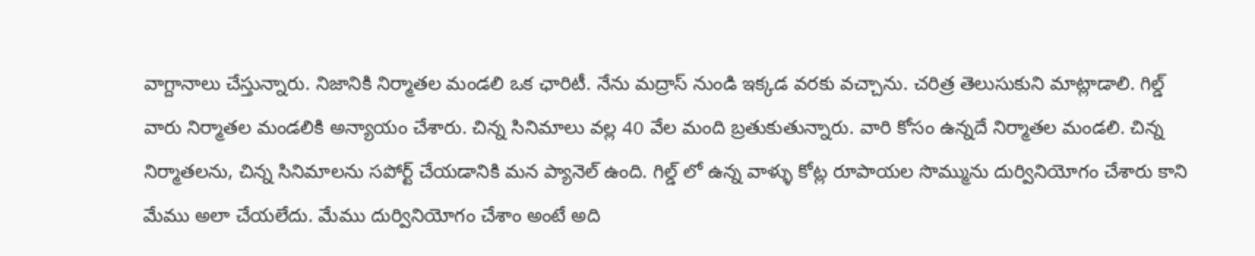వాగ్దానాలు చేస్తున్నారు. నిజానికి నిర్మాతల మండలి ఒక ఛారిటీ. నేను మద్రాస్ నుండి ఇక్కడ వరకు వచ్చాను. చరిత్ర తెలుసుకుని మాట్లాడాలి. గిల్డ్ వారు నిర్మాతల మండలికి అన్యాయం చేశారు. చిన్న సినిమాలు వల్ల 40 వేల మంది బ్రతుకుతున్నారు. వారి కోసం ఉన్నదే నిర్మాతల మండలి. చిన్న నిర్మాతలను, చిన్న సినిమాలను సపోర్ట్ చేయడానికి మన ప్యానెల్ ఉంది. గిల్డ్ లో ఉన్న వాళ్ళు కోట్ల రూపాయల సొమ్మును దుర్వినియోగం చేశారు కాని మేము అలా చేయలేదు. మేము దుర్వినియోగం చేశాం అంటే అది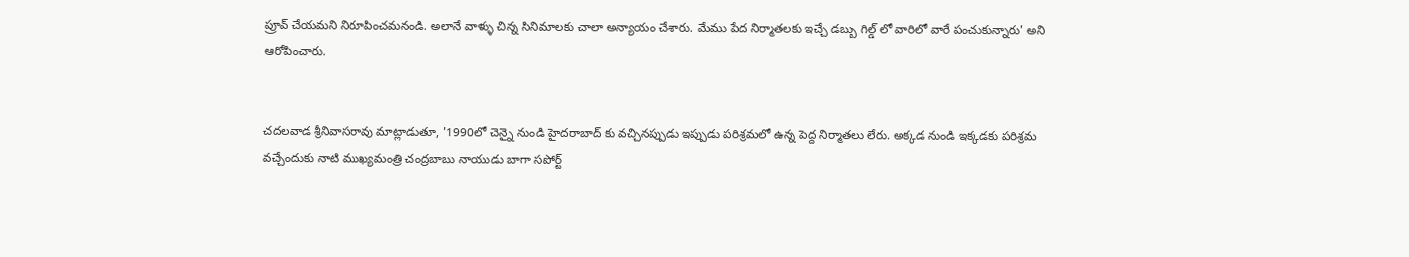ప్రూవ్ చేయమని నిరూపించమనండి. అలానే వాళ్ళు చిన్న సినిమాలకు చాలా అన్యాయం చేశారు. మేము పేద నిర్మాతలకు ఇచ్చే డబ్బు గిల్డ్ లో వారిలో వారే పంచుకున్నారు' అని ఆరోపించారు.


చదలవాడ శ్రీనివాసరావు మాట్లాడుతూ, '1990లో చెన్నై నుండి హైదరాబాద్ కు వచ్చినప్పుడు ఇప్పుడు పరిశ్రమలో ఉన్న పెద్ద నిర్మాతలు లేరు. అక్కడ నుండి ఇక్కడకు పరిశ్రమ వచ్చేందుకు నాటి ముఖ్యమంత్రి చంద్రబాబు నాయుడు బాగా సపోర్ట్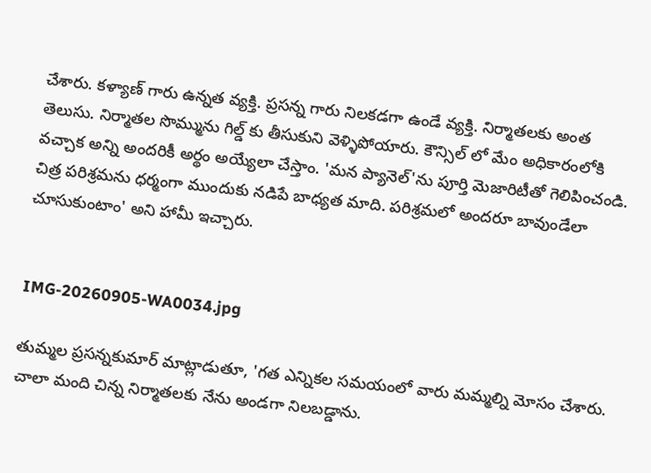చేశారు. కళ్యాణ్ గారు ఉన్నత వ్యక్తి. ప్రసన్న గారు నిలకడగా ఉండే వ్యక్తి. నిర్మాతలకు అంత తెలుసు. నిర్మాతల సొమ్మును గిల్డ్ కు తీసుకుని వెళ్ళిపోయారు. కౌన్సిల్ లో మేం అధికారంలోకి వచ్చాక అన్ని అందరికీ అర్థం అయ్యేలా చేస్తాం. 'మన ప్యానెల్'ను పూర్తి మెజారిటీతో గెలిపించండి. చిత్ర పరిశ్రమను ధర్మంగా ముందుకు నడిపే బాధ్యత మాది. పరిశ్రమలో అందరూ బావుండేలా చూసుకుంటాం' అని హామీ ఇచ్చారు.


IMG-20260905-WA0034.jpg

తుమ్మల ప్రసన్నకుమార్ మాట్లాడుతూ, 'గత ఎన్నికల సమయంలో వారు మమ్మల్ని మోసం చేశారు. చాలా మంది చిన్న నిర్మాతలకు నేను అండగా నిలబడ్డాను.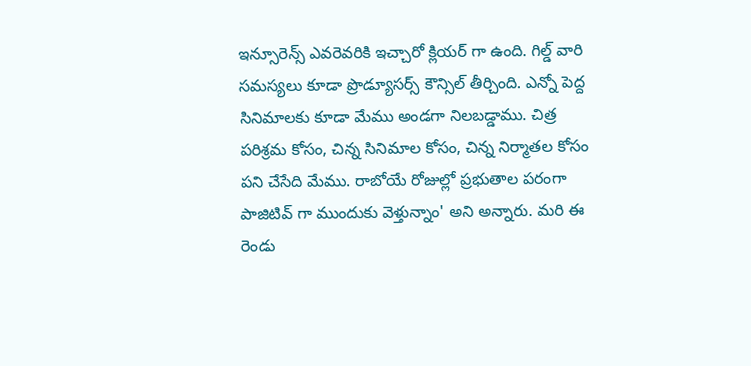ఇన్సూరెన్స్ ఎవరెవరికి ఇచ్చారో క్లియర్ గా ఉంది. గిల్డ్ వారి సమస్యలు కూడా ప్రొడ్యూసర్స్ కౌన్సిల్ తీర్చింది. ఎన్నో పెద్ద సినిమాలకు కూడా మేము అండగా నిలబడ్డాము. చిత్ర పరిశ్రమ కోసం, చిన్న సినిమాల కోసం, చిన్న నిర్మాతల కోసం పని చేసేది మేము. రాబోయే రోజుల్లో ప్రభుతాల పరంగా పాజిటివ్ గా ముందుకు వెళ్తున్నాం' అని అన్నారు. మరి ఈ రెండు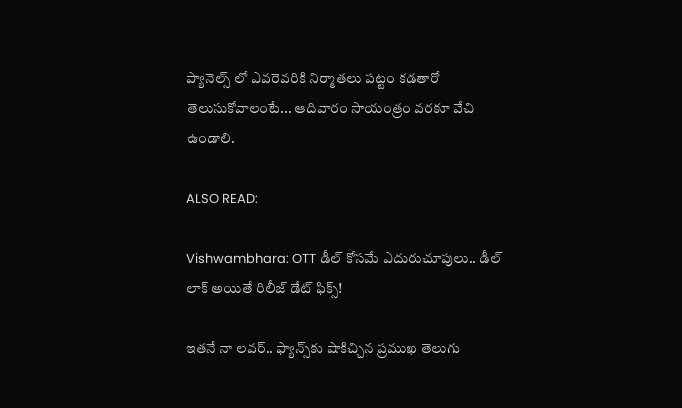ప్యానెల్స్ లో ఎవరెవరికి నిర్మాతలు పట్టం కడతారో తెలుసుకోవాలంటే... ఆదివారం సాయంత్రం వరకూ వేచి ఉండాలి.

ALSO READ:

Vishwambhara: OTT డీల్‌ కోసమే ఎదురుచూపులు.. డీల్‌ లాక్ అయితే రిలీజ్ డేట్‌ ఫిక్స్!

ఇత‌నే నా ల‌వ‌ర్‌.. ఫ్యాన్స్‌కు షాకిచ్చిన ప్ర‌ముఖ తెలుగు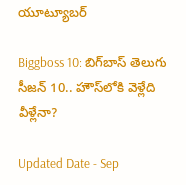యూట్యూబ‌ర్‌

Biggboss 10: బిగ్‌బాస్ తెలుగు సీజన్ 10.. హౌస్‌లోకి వెళ్లేది వీళ్లేనా?

Updated Date - Sep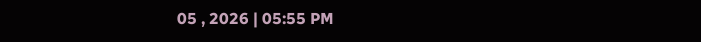05 , 2026 | 05:55 PM